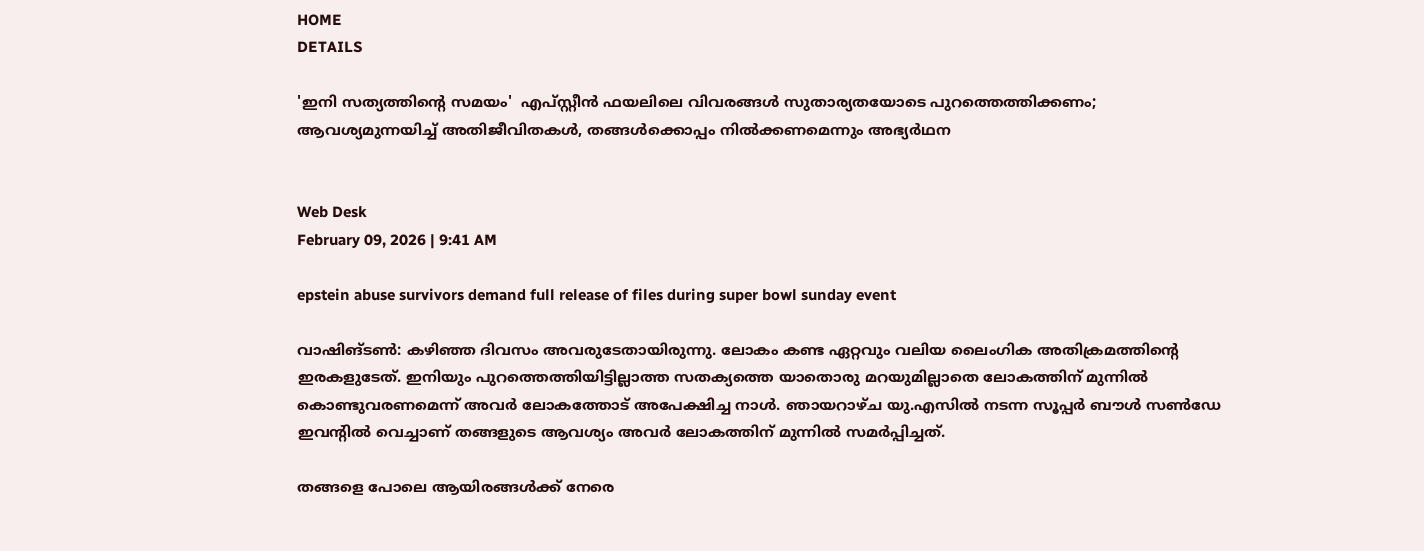HOME
DETAILS

'ഇനി സത്യത്തിന്റെ സമയം'  എപ്സ്റ്റീന്‍ ഫയലിലെ വിവരങ്ങള്‍ സുതാര്യതയോടെ പുറത്തെത്തിക്കണം; ആവശ്യമുന്നയിച്ച് അതിജീവിതകള്‍, തങ്ങള്‍ക്കൊപ്പം നില്‍ക്കണമെന്നും അഭ്യര്‍ഥന


Web Desk
February 09, 2026 | 9:41 AM

epstein abuse survivors demand full release of files during super bowl sunday event

വാഷിങ്ടണ്‍: കഴിഞ്ഞ ദിവസം അവരുടേതായിരുന്നു. ലോകം കണ്ട ഏറ്റവും വലിയ ലൈംഗിക അതിക്രമത്തിന്റെ ഇരകളുടേത്. ഇനിയും പുറത്തെത്തിയിട്ടില്ലാത്ത സതക്യത്തെ യാതൊരു മറയുമില്ലാതെ ലോകത്തിന് മുന്നില്‍ കൊണ്ടുവരണമെന്ന് അവര്‍ ലോകത്തോട് അപേക്ഷിച്ച നാള്‍. ഞായറാഴ്ച യു.എസില്‍ നടന്ന സൂപ്പര്‍ ബൗള്‍ സണ്‍ഡേ ഇവന്റില്‍ വെച്ചാണ് തങ്ങളുടെ ആവശ്യം അവര്‍ ലോകത്തിന് മുന്നില്‍ സമര്‍പ്പിച്ചത്.

തങ്ങളെ പോലെ ആയിരങ്ങള്‍ക്ക് നേരെ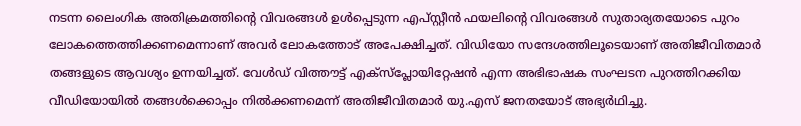നടന്ന ലൈംഗിക അതിക്രമത്തിന്റെ വിവരങ്ങള്‍ ഉള്‍പ്പെടുന്ന എപ്സ്റ്റീന്‍ ഫയലിന്റെ വിവരങ്ങള്‍ സുതാര്യതയോടെ പുറം ലോകത്തെത്തിക്കണമെന്നാണ് അവര്‍ ലോകത്തോട് അപേക്ഷിച്ചത്. വിഡിയോ സന്ദേശത്തിലൂടെയാണ് അതിജീവിതമാര്‍ തങ്ങളുടെ ആവശ്യം ഉന്നയിച്ചത്. വേള്‍ഡ് വിത്തൗട്ട് എക്‌സ്‌പ്ലോയിറ്റേഷന്‍ എന്ന അഭിഭാഷക സംഘടന പുറത്തിറക്കിയ വീഡിയോയില്‍ തങ്ങള്‍ക്കൊപ്പം നില്‍ക്കണമെന്ന് അതിജീവിതമാര്‍ യു.എസ് ജനതയോട് അഭ്യര്‍ഥിച്ചു.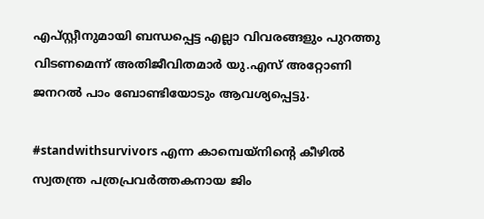എപ്സ്റ്റീനുമായി ബന്ധപ്പെട്ട എല്ലാ വിവരങ്ങളും പുറത്തു വിടണമെന്ന് അതിജീവിതമാര്‍ യു.എസ് അറ്റോണി ജനറല്‍ പാം ബോണ്ടിയോടും ആവശ്യപ്പെട്ടു.

#standwithsurvivors എന്ന കാമ്പെയ്നിന്റെ കീഴില്‍ സ്വതന്ത്ര പത്രപ്രവര്‍ത്തകനായ ജിം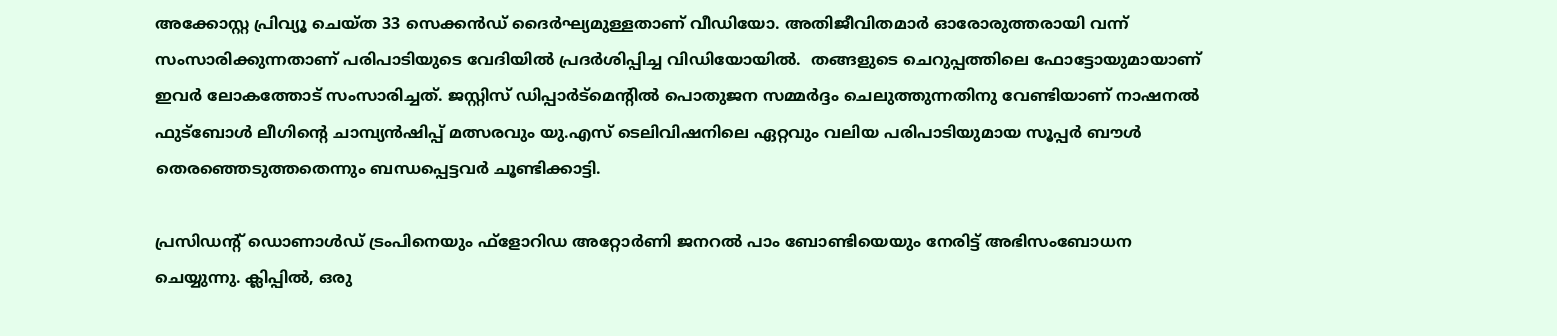അക്കോസ്റ്റ പ്രിവ്യൂ ചെയ്ത 33 സെക്കന്‍ഡ് ദൈര്‍ഘ്യമുള്ളതാണ് വീഡിയോ. അതിജീവിതമാര്‍ ഓരോരുത്തരായി വന്ന് സംസാരിക്കുന്നതാണ് പരിപാടിയുടെ വേദിയില്‍ പ്രദര്‍ശിപ്പിച്ച വിഡിയോയില്‍.  തങ്ങളുടെ ചെറുപ്പത്തിലെ ഫോട്ടോയുമായാണ് ഇവര്‍ ലോകത്തോട് സംസാരിച്ചത്. ജസ്റ്റിസ് ഡിപ്പാര്‍ട്‌മെന്റില്‍ പൊതുജന സമ്മര്‍ദ്ദം ചെലുത്തുന്നതിനു വേണ്ടിയാണ് നാഷനല്‍ ഫുട്‌ബോള്‍ ലീഗിന്റെ ചാമ്പ്യന്‍ഷിപ്പ് മത്സരവും യു.എസ് ടെലിവിഷനിലെ ഏറ്റവും വലിയ പരിപാടിയുമായ സൂപ്പര്‍ ബൗള്‍ തെരഞ്ഞെടുത്തതെന്നും ബന്ധപ്പെട്ടവര്‍ ചൂണ്ടിക്കാട്ടി.

പ്രസിഡന്റ് ഡൊണാള്‍ഡ് ട്രംപിനെയും ഫ്‌ളോറിഡ അറ്റോര്‍ണി ജനറല്‍ പാം ബോണ്ടിയെയും നേരിട്ട് അഭിസംബോധന ചെയ്യുന്നു. ക്ലിപ്പില്‍, ഒരു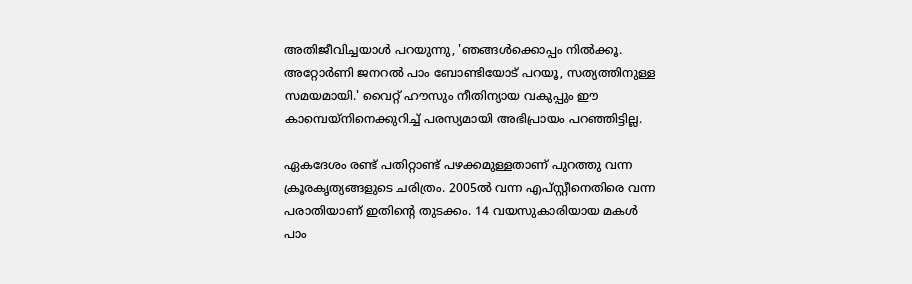അതിജീവിച്ചയാള്‍ പറയുന്നു, 'ഞങ്ങള്‍ക്കൊപ്പം നില്‍ക്കൂ. അറ്റോര്‍ണി ജനറല്‍ പാം ബോണ്ടിയോട് പറയൂ, സത്യത്തിനുള്ള സമയമായി.' വൈറ്റ് ഹൗസും നീതിന്യായ വകുപ്പും ഈ കാമ്പെയ്നിനെക്കുറിച്ച് പരസ്യമായി അഭിപ്രായം പറഞ്ഞിട്ടില്ല.

ഏകദേശം രണ്ട് പതിറ്റാണ്ട് പഴക്കമുള്ളതാണ് പുറത്തു വന്ന ക്രൂരകൃത്യങ്ങളുടെ ചരിത്രം. 2005ല്‍ വന്ന എപ്സ്റ്റീനെതിരെ വന്ന പരാതിയാണ് ഇതിന്റെ തുടക്കം. 14 വയസുകാരിയായ മകള്‍ പാം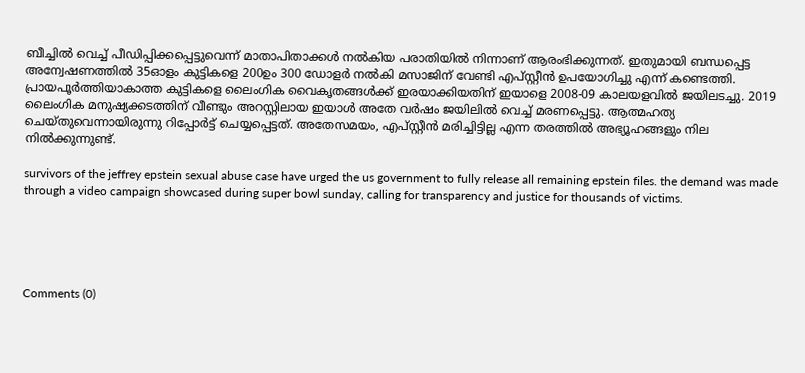ബീച്ചില്‍ വെച്ച് പീഡിപ്പിക്കപ്പെട്ടുവെന്ന് മാതാപിതാക്കള്‍ നല്‍കിയ പരാതിയില്‍ നിന്നാണ് ആരംഭിക്കുന്നത്. ഇതുമായി ബന്ധപ്പെട്ട അന്വേഷണത്തില്‍ 35ഓളം കുട്ടികളെ 200ഉം 300 ഡോളര്‍ നല്‍കി മസാജിന് വേണ്ടി എപ്സ്റ്റീന്‍ ഉപയോഗിച്ചു എന്ന് കണ്ടെത്തി. പ്രായപൂര്‍ത്തിയാകാത്ത കുട്ടികളെ ലൈംഗിക വൈകൃതങ്ങള്‍ക്ക് ഇരയാക്കിയതിന് ഇയാളെ 2008-09 കാലയളവില്‍ ജയിലടച്ചു. 2019 ലൈംഗിക മനുഷ്യക്കടത്തിന് വീണ്ടും അറസ്റ്റിലായ ഇയാള്‍ അതേ വര്‍ഷം ജയിലില്‍ വെച്ച് മരണപ്പെട്ടു. ആത്മഹത്യ ചെയ്തുവെന്നായിരുന്നു റിപ്പോര്‍ട്ട് ചെയ്യപ്പെട്ടത്. അതേസമയം, എപ്സ്റ്റീന്‍ മരിച്ചിട്ടില്ല എന്ന തരത്തില്‍ അഭ്യൂഹങ്ങളും നില നില്‍ക്കുന്നുണ്ട്.

survivors of the jeffrey epstein sexual abuse case have urged the us government to fully release all remaining epstein files. the demand was made through a video campaign showcased during super bowl sunday, calling for transparency and justice for thousands of victims.





Comments (0)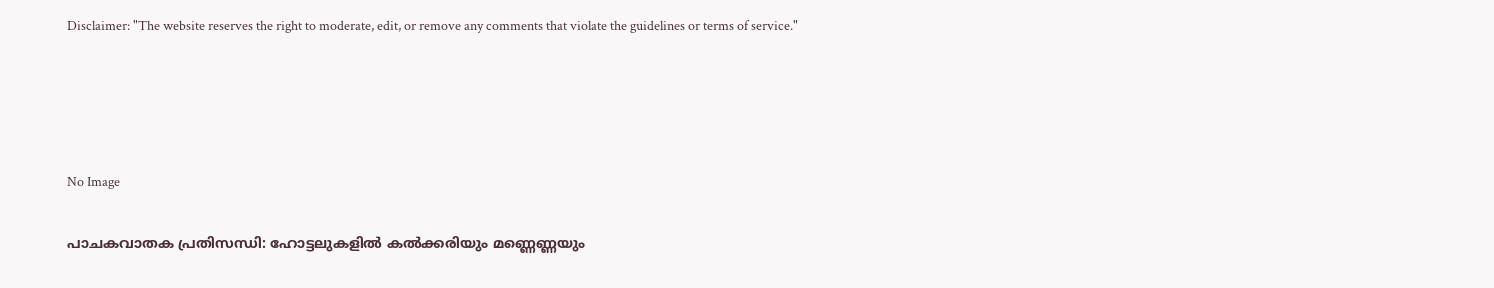Disclaimer: "The website reserves the right to moderate, edit, or remove any comments that violate the guidelines or terms of service."




No Image

പാചകവാതക പ്രതിസന്ധി: ഹോട്ടലുകളിൽ കൽക്കരിയും മണ്ണെണ്ണയും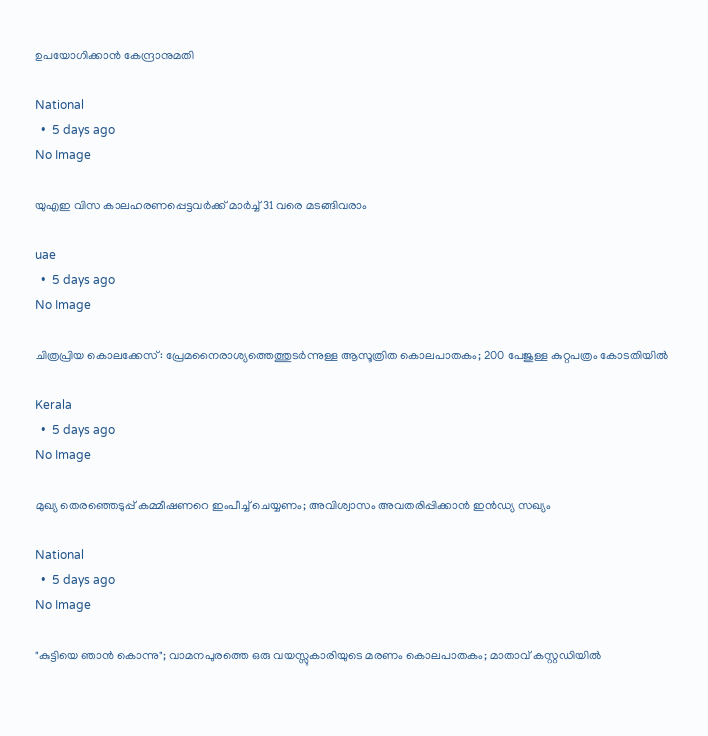ഉപയോഗിക്കാൻ കേന്ദ്രാനുമതി

National
  •  5 days ago
No Image

യുഎഇ വിസ കാലഹരണപ്പെട്ടവര്‍ക്ക് മാര്‍ച്ച് 31 വരെ മടങ്ങിവരാം

uae
  •  5 days ago
No Image

ചിത്രപ്രിയ കൊലക്കേസ്: പ്രേമനൈരാശ്യത്തെത്തുടർന്നുള്ള ആസൂത്രിത കൊലപാതകം; 200 പേജുള്ള കുറ്റപത്രം കോടതിയിൽ

Kerala
  •  5 days ago
No Image

മുഖ്യ തെരഞ്ഞെടുപ്പ് കമ്മീഷണറെ ഇംപീച്ച് ചെയ്യണം; അവിശ്വാസം അവതരിപ്പിക്കാന്‍ ഇന്‍ഡ്യ സഖ്യം

National
  •  5 days ago
No Image

"കുട്ടിയെ ഞാൻ കൊന്നു"; വാമനപുരത്തെ ഒരു വയസ്സുകാരിയുടെ മരണം കൊലപാതകം; മാതാവ് കസ്റ്റഡിയിൽ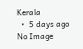Kerala
  •  5 days ago
No Image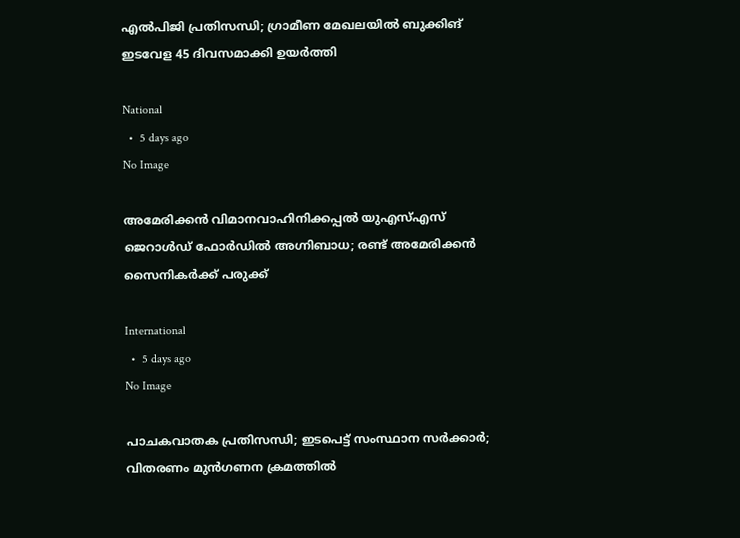എല്‍പിജി പ്രതിസന്ധി; ഗ്രാമീണ മേഖലയില്‍ ബുക്കിങ് ഇടവേള 45 ദിവസമാക്കി ഉയര്‍ത്തി

National
  •  5 days ago
No Image

അമേരിക്കൻ വിമാനവാഹിനിക്കപ്പൽ യുഎസ്എസ് ജെറാൾഡ് ഫോർഡിൽ അഗ്നിബാധ; രണ്ട് അമേരിക്കൻ സൈനികർക്ക് പരുക്ക്

International
  •  5 days ago
No Image

പാചകവാതക പ്രതിസന്ധി; ഇടപെട്ട് സംസ്ഥാന സര്‍ക്കാര്‍; വിതരണം മുന്‍ഗണന ക്രമത്തില്‍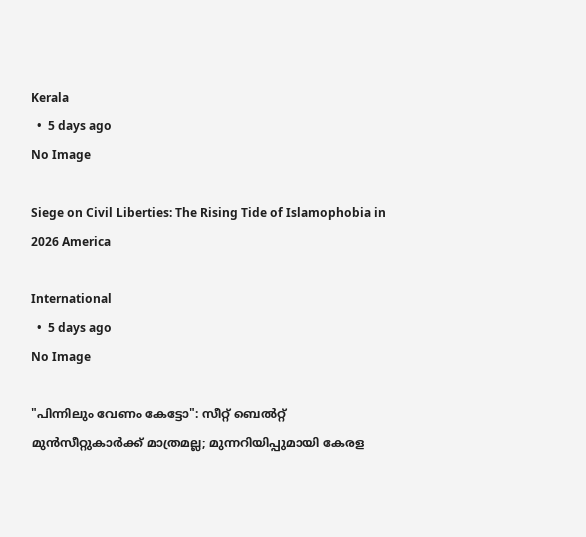Kerala
  •  5 days ago
No Image

Siege on Civil Liberties: The Rising Tide of Islamophobia in 2026 America

International
  •  5 days ago
No Image

"പിന്നിലും വേണം കേട്ടോ": സീറ്റ് ബെൽറ്റ് മുൻസീറ്റുകാർക്ക് മാത്രമല്ല; മുന്നറിയിപ്പുമായി കേരള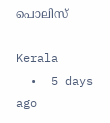പൊലിസ്

Kerala
  •  5 days ago